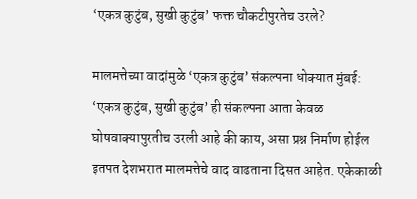‘एकत्र कुटुंब, सुखी कुटुंब’ फक्त चौकटीपुरतेच उरले?

मालमत्तेच्या वादांमुळे ‘एकत्र कुटुंब’ संकल्पना धोक्यात मुंबई: ‘एकत्र कुटुंब, सुखी कुटुंब’ ही संकल्पना आता केवळ घोषवाक्यापुरतीच उरली आहे की काय, असा प्रश्न निर्माण होईल इतपत देशभरात मालमत्तेचे वाद वाढताना दिसत आहेत. एकेकाळी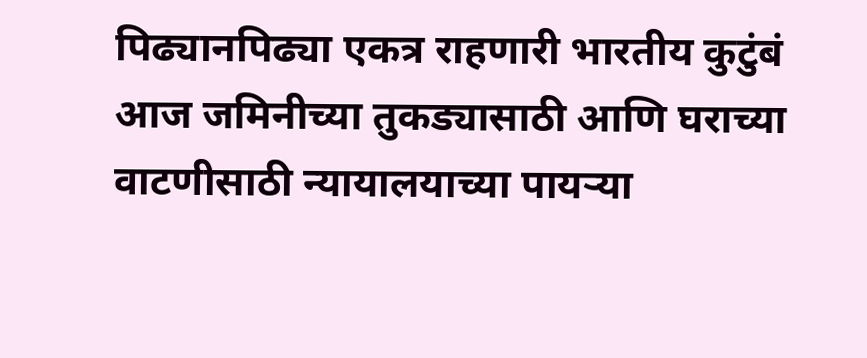पिढ्यानपिढ्या एकत्र राहणारी भारतीय कुटुंबं आज जमिनीच्या तुकड्यासाठी आणि घराच्या वाटणीसाठी न्यायालयाच्या पायऱ्या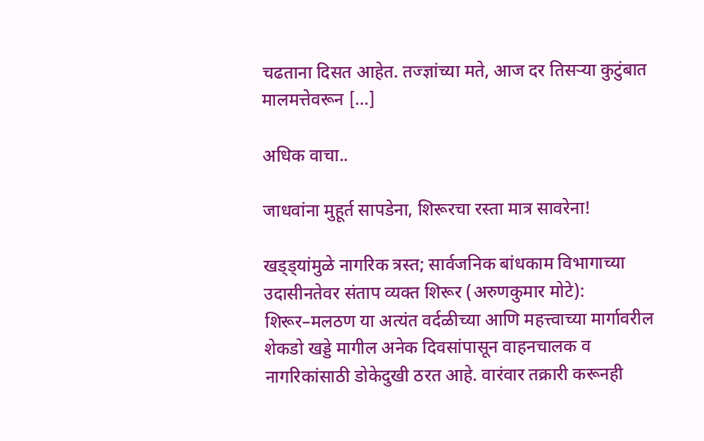चढताना दिसत आहेत. तज्ज्ञांच्या मते, आज दर तिसऱ्या कुटुंबात मालमत्तेवरून […]

अधिक वाचा..

जाधवांना मुहूर्त सापडेना, शिरूरचा रस्ता मात्र सावरेना!

खड्ड्यांमुळे नागरिक त्रस्त; सार्वजनिक बांधकाम विभागाच्या उदासीनतेवर संताप व्यक्त शिरूर (अरुणकुमार मोटे): शिरूर–मलठण या अत्यंत वर्दळीच्या आणि महत्त्वाच्या मार्गावरील शेकडो खड्डे मागील अनेक दिवसांपासून वाहनचालक व नागरिकांसाठी डोकेदुखी ठरत आहे. वारंवार तक्रारी करूनही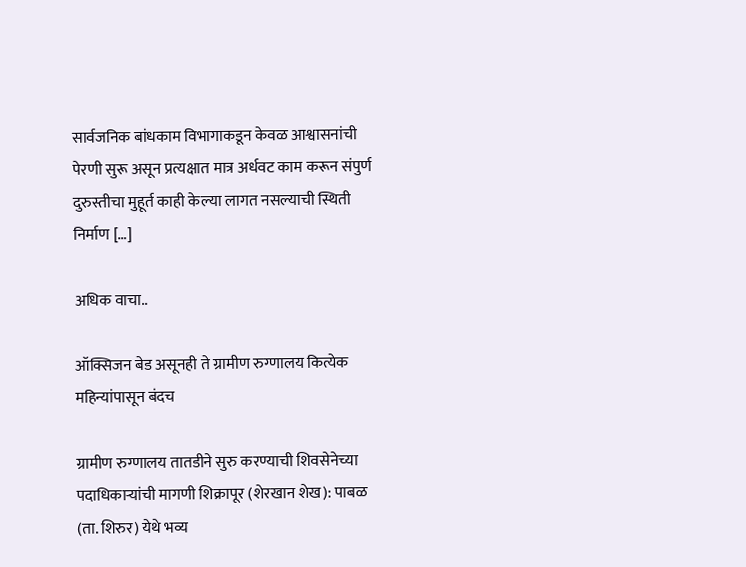सार्वजनिक बांधकाम विभागाकडून केवळ आश्वासनांची पेरणी सुरू असून प्रत्यक्षात मात्र अर्धवट काम करून संपुर्ण दुरुस्तीचा मुहूर्त काही केल्या लागत नसल्याची स्थिती निर्माण […]

अधिक वाचा..

ऑक्सिजन बेड असूनही ते ग्रामीण रुग्णालय कित्येक महिन्यांपासून बंदच

ग्रामीण रुग्णालय तातडीने सुरु करण्याची शिवसेनेच्या पदाधिकाऱ्यांची मागणी शिक्रापूर (शेरखान शेख): पाबळ (ता. शिरुर) येथे भव्य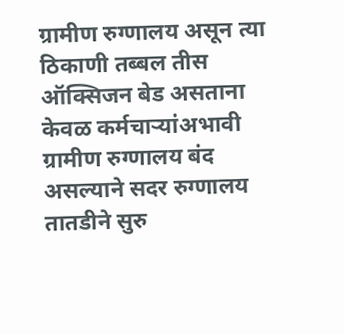ग्रामीण रुग्णालय असून त्या ठिकाणी तब्बल तीस ऑक्सिजन बेड असताना केवळ कर्मचाऱ्यांअभावी ग्रामीण रुग्णालय बंद असल्याने सदर रुग्णालय तातडीने सुरु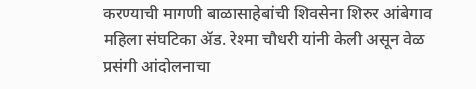करण्याची मागणी बाळासाहेबांची शिवसेना शिरुर आंबेगाव महिला संघटिका ॲड. रेश्मा चौधरी यांनी केली असून वेळ प्रसंगी आंदोलनाचा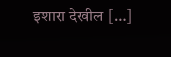इशारा देखील […]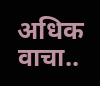अधिक वाचा..